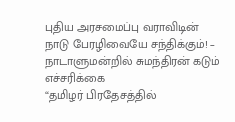புதிய அரசமைப்பு வராவிடின் நாடு பேரழிவையே சந்திக்கும்! – நாடாளுமன்றில் சுமந்திரன் கடும் எச்சரிக்கை
“தமிழர் பிரதேசத்தில்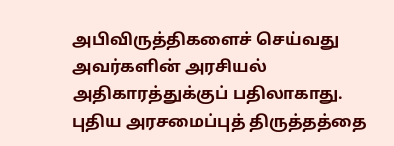அபிவிருத்திகளைச் செய்வது அவர்களின் அரசியல் அதிகாரத்துக்குப் பதிலாகாது. புதிய அரசமைப்புத் திருத்தத்தை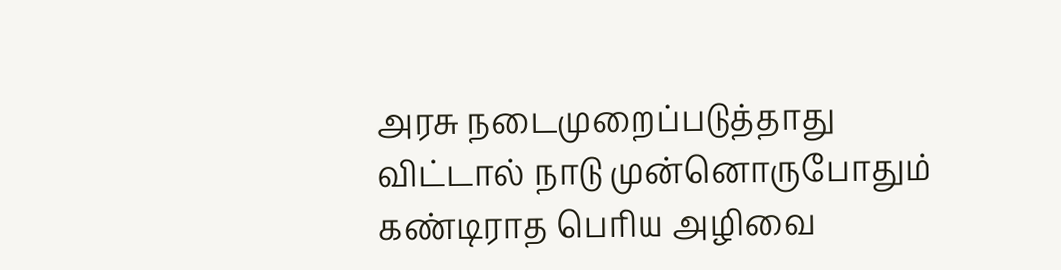அரசு நடைமுறைப்படுத்தாது விட்டால் நாடு முன்னொருபோதும் கண்டிராத பெரிய அழிவை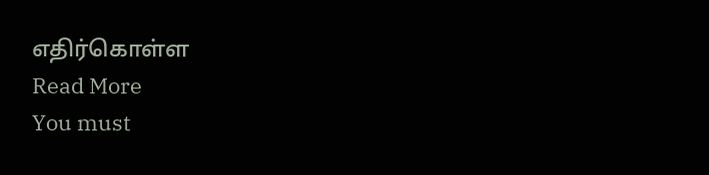எதிர்கொள்ள
Read More
You must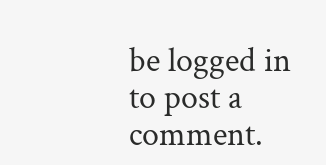be logged in to post a comment.